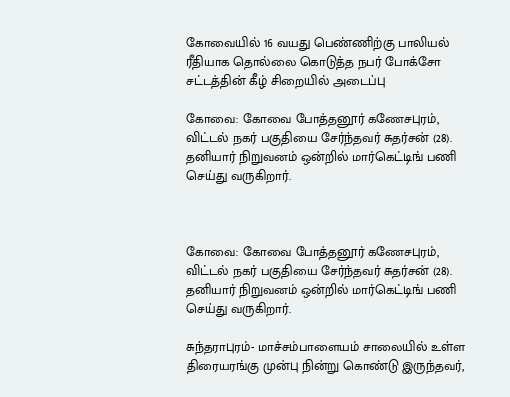கோவையில் 16 வயது பெண்ணிற்கு பாலியல் ரீதியாக தொல்லை கொடுத்த நபர் போக்சோ சட்டத்தின் கீழ் சிறையில் அடைப்பு

கோவை: கோவை போத்தனூர் கணேசபுரம், விட்டல் நகர் பகுதியை சேர்ந்தவர் சுதர்சன் (28). தனியார் நிறுவனம் ஒன்றில் மார்கெட்டிங் பணி செய்து வருகிறார்.



கோவை: கோவை போத்தனூர் கணேசபுரம், விட்டல் நகர் பகுதியை சேர்ந்தவர் சுதர்சன் (28). தனியார் நிறுவனம் ஒன்றில் மார்கெட்டிங் பணி செய்து வருகிறார்.

சுந்தராபுரம்- மாச்சம்பாளையம் சாலையில் உள்ள திரையரங்கு முன்பு நின்று கொண்டு இருந்தவர்,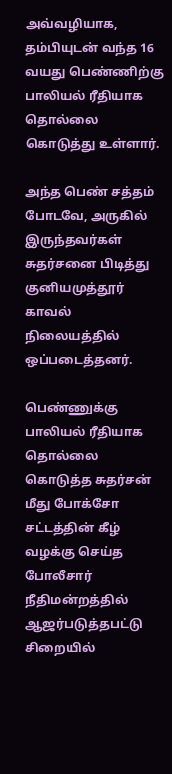அவ்வழியாக, தம்பியுடன் வந்த 16 வயது பெண்ணிற்கு பாலியல் ரீதியாக தொல்லை கொடுத்து உள்ளார்.

அந்த பெண் சத்தம் போடவே, அருகில் இருந்தவர்கள் சுதர்சனை பிடித்து குனியமுத்தூர் காவல் நிலையத்தில் ஒப்படைத்தனர்.

பெண்ணுக்கு பாலியல் ரீதியாக தொல்லை கொடுத்த சுதர்சன் மீது போக்சோ சட்டத்தின் கீழ் வழக்கு செய்த போலீசார் நீதிமன்றத்தில் ஆஜர்படுத்தபட்டு சிறையில்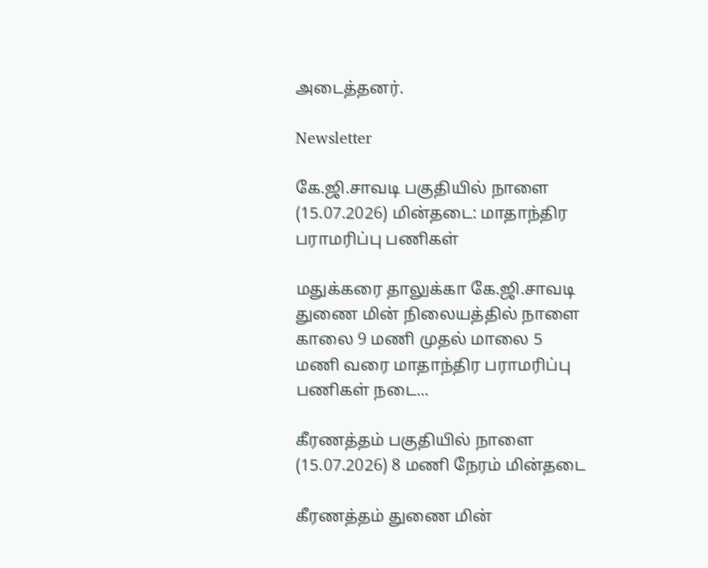அடைத்தனர்.

Newsletter

கே.ஜி.சாவடி பகுதியில் நாளை (15.07.2026) மின்தடை: மாதாந்திர பராமரிப்பு பணிகள்

மதுக்கரை தாலுக்கா கே.ஜி.சாவடி துணை மின் நிலையத்தில் நாளை காலை 9 மணி முதல் மாலை 5 மணி வரை மாதாந்திர பராமரிப்பு பணிகள் நடை...

கீரணத்தம் பகுதியில் நாளை (15.07.2026) 8 மணி நேரம் மின்தடை

கீரணத்தம் துணை மின்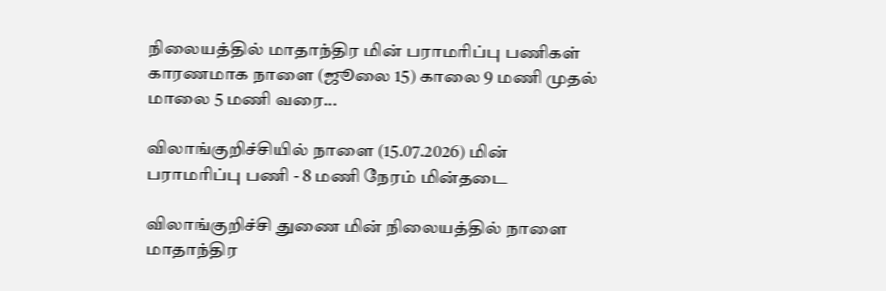நிலையத்தில் மாதாந்திர மின் பராமரிப்பு பணிகள் காரணமாக நாளை (ஜூலை 15) காலை 9 மணி முதல் மாலை 5 மணி வரை...

விலாங்குறிச்சியில் நாளை (15.07.2026) மின் பராமரிப்பு பணி - 8 மணி நேரம் மின்தடை

விலாங்குறிச்சி துணை மின் நிலையத்தில் நாளை மாதாந்திர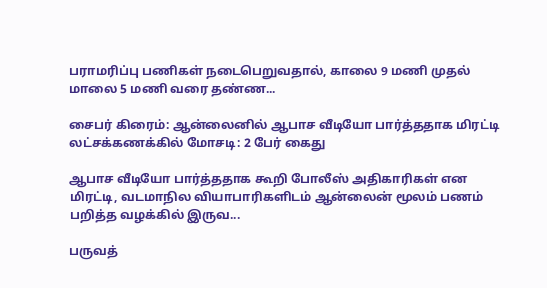பராமரிப்பு பணிகள் நடைபெறுவதால், காலை 9 மணி முதல் மாலை 5 மணி வரை தண்ண...

சைபர் கிரைம்: ஆன்லைனில் ஆபாச வீடியோ பார்த்ததாக மிரட்டி லட்சக்கணக்கில் மோசடி: 2 பேர் கைது

ஆபாச வீடியோ பார்த்ததாக கூறி போலீஸ் அதிகாரிகள் என மிரட்டி, வடமாநில வியாபாரிகளிடம் ஆன்லைன் மூலம் பணம் பறித்த வழக்கில் இருவ...

பருவத்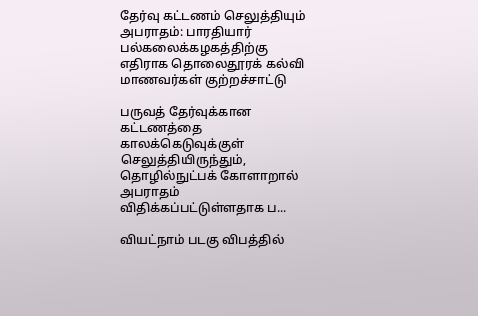தேர்வு கட்டணம் செலுத்தியும் அபராதம்: பாரதியார் பல்கலைக்கழகத்திற்கு எதிராக தொலைதூரக் கல்வி மாணவர்கள் குற்றச்சாட்டு

பருவத் தேர்வுக்கான கட்டணத்தை காலக்கெடுவுக்குள் செலுத்தியிருந்தும், தொழில்நுட்பக் கோளாறால் அபராதம் விதிக்கப்பட்டுள்ளதாக ப...

வியட்நாம் படகு விபத்தில்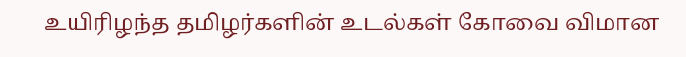உயிரிழந்த தமிழர்களின் உடல்கள் கோவை விமான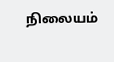நிலையம்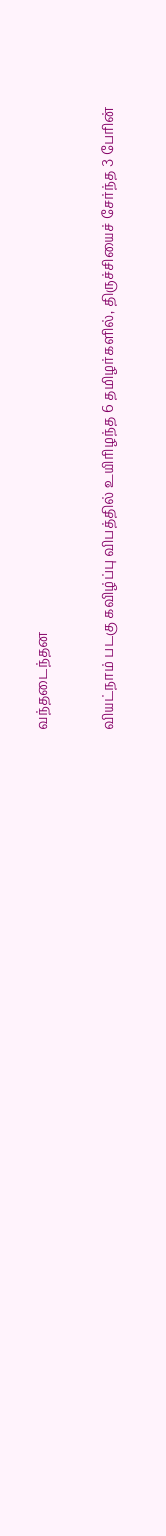வந்தடைந்தன

வியட்நாம் படகு கவிழ்ப்பு விபத்தில் உயிரிழந்த 6 தமிழர்களில், திருச்சியைச் சேர்ந்த 3 பேரின்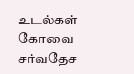உடல்கள் கோவை சர்வதேச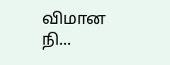விமான நி...